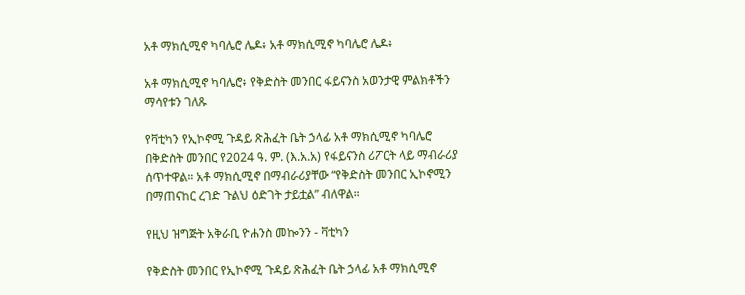አቶ ማክሲሚኖ ካባሌሮ ሌዶ፥ አቶ ማክሲሚኖ ካባሌሮ ሌዶ፥

አቶ ማክሲሚኖ ካባሌሮ፥ የቅድስት መንበር ፋይናንስ አወንታዊ ምልክቶችን ማሳየቱን ገለጹ

የቫቲካን የኢኮኖሚ ጉዳይ ጽሕፈት ቤት ኃላፊ አቶ ማክሲሚኖ ካባሌሮ በቅድስት መንበር የ2024 ዓ. ም. (እ.አ.አ) የፋይናንስ ሪፖርት ላይ ማብራሪያ ሰጥተዋል። አቶ ማክሲሚኖ በማብራሪያቸው “የቅድስት መንበር ኢኮኖሚን በማጠናከር ረገድ ጉልህ ዕድገት ታይቷል” ብለዋል።

የዚህ ዝግጅት አቅራቢ ዮሐንስ መኰንን - ቫቲካን

የቅድስት መንበር የኢኮኖሚ ጉዳይ ጽሕፈት ቤት ኃላፊ አቶ ማክሲሚኖ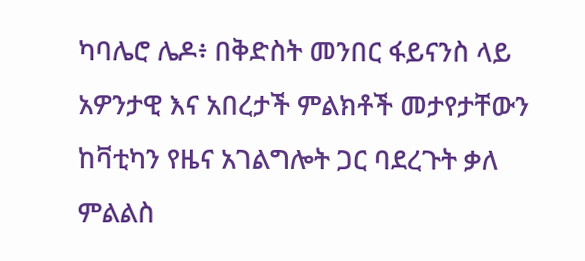ካባሌሮ ሌዶ፥ በቅድስት መንበር ፋይናንስ ላይ አዎንታዊ እና አበረታች ምልክቶች መታየታቸውን ከቫቲካን የዜና አገልግሎት ጋር ባደረጉት ቃለ ምልልስ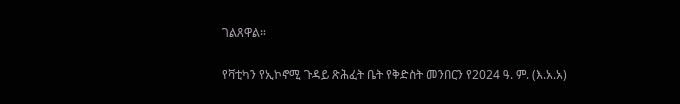ገልጸዋል።

የቫቲካን የኢኮኖሚ ጉዳይ ጽሕፈት ቤት የቅድስት መንበርን የ2024 ዓ. ም. (እ.አ.አ)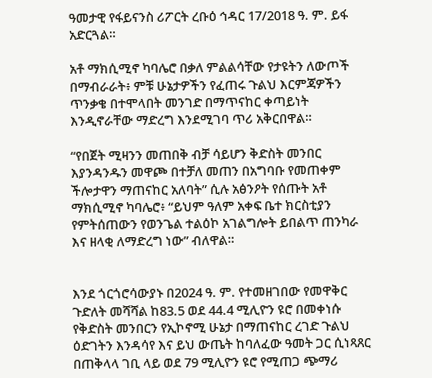ዓመታዊ የፋይናንስ ሪፖርት ረቡዕ ኅዳር 17/2018 ዓ. ም. ይፋ አድርጓል።

አቶ ማክሲሚኖ ካባሌሮ በቃለ ምልልሳቸው የታዩትን ለውጦች በማብራራት፥ ምቹ ሁኔታዎችን የፈጠሩ ጉልህ እርምጃዎችን ጥንቃቄ በተሞላበት መንገድ በማጥናከር ቀጣይነት እንዲኖራቸው ማድረግ እንደሚገባ ጥሪ አቅርበዋል።

“የበጀት ሚዛንን መጠበቅ ብቻ ሳይሆን ቅድስት መንበር እያንዳንዱን መዋጮ በተቻለ መጠን በአግባቡ የመጠቀም ችሎታዋን ማጠናከር አለባት” ሲሉ አፅንዖት የሰጡት አቶ ማክሲሚኖ ካባሌሮ፥ “ይህም ዓለም አቀፍ ቤተ ክርስቲያን የምትሰጠውን የወንጌል ተልዕኮ አገልግሎት ይበልጥ ጠንካራ እና ዘላቂ ለማድረግ ነው” ብለዋል።


እንደ ጎርጎሮሳውያኑ በ2024 ዓ. ም. የተመዘገበው የመዋቅር ጉድለት መሻሻል ከ83.5 ወደ 44.4 ሚሊዮን ዩሮ በመቀነሱ የቅድስት መንበርን የኢኮኖሚ ሁኔታ በማጠናከር ረገድ ጉልህ ዕድገትን እንዳሳየ እና ይህ ውጤት ከባለፈው ዓመት ጋር ሲነጻጸር በጠቅላላ ገቢ ላይ ወደ 79 ሚሊዮን ዩሮ የሚጠጋ ጭማሪ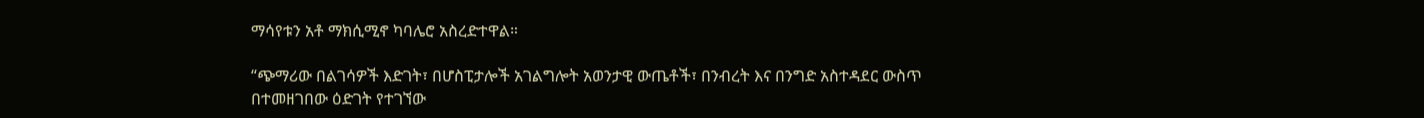ማሳየቱን አቶ ማክሲሚኖ ካባሌሮ አስረድተዋል።

“ጭማሪው በልገሳዎች እድገት፣ በሆስፒታሎች አገልግሎት አወንታዊ ውጤቶች፣ በንብረት እና በንግድ አስተዳደር ውስጥ በተመዘገበው ዕድገት የተገኘው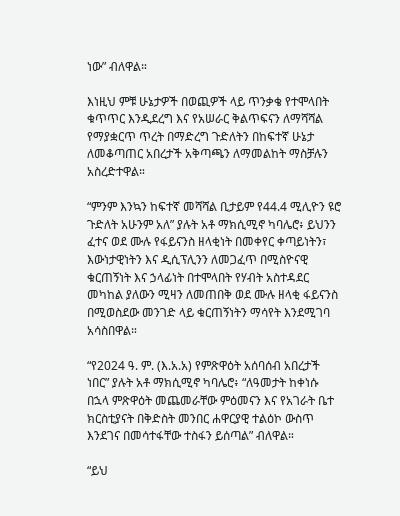ነው” ብለዋል።

እነዚህ ምቹ ሁኔታዎች በወጪዎች ላይ ጥንቃቄ የተሞላበት ቁጥጥር እንዲደረግ እና የአሠራር ቅልጥፍናን ለማሻሻል የማያቋርጥ ጥረት በማድረግ ጉድለትን በከፍተኛ ሁኔታ ለመቆጣጠር አበረታች አቅጣጫን ለማመልከት ማስቻሉን አስረድተዋል።

“ምንም እንኳን ከፍተኛ መሻሻል ቢታይም የ44.4 ሚሊዮን ዩሮ ጉድለት አሁንም አለ” ያሉት አቶ ማክሲሚኖ ካባሌሮ፥ ይህንን ፈተና ወደ ሙሉ የፋይናንስ ዘላቂነት በመቀየር ቀጣይነትን፣ እውነታዊነትን እና ዲሲፕሊንን ለመጋፈጥ በሚስዮናዊ ቁርጠኝነት እና ኃላፊነት በተሞላበት የሃብት አስተዳደር መካከል ያለውን ሚዛን ለመጠበቅ ወደ ሙሉ ዘላቂ ፋይናንስ በሚወስደው መንገድ ላይ ቁርጠኝነትን ማሳየት እንደሚገባ አሳስበዋል።

“የ2024 ዓ. ም. (እ.አ.አ) የምጽዋዕት አሰባሰብ አበረታች ነበር” ያሉት አቶ ማክሲሚኖ ካባሌሮ፥ “ለዓመታት ከቀነሱ በኋላ ምጽዋዕት መጨመራቸው ምዕመናን እና የአገራት ቤተ ክርስቲያናት በቅድስት መንበር ሐዋርያዊ ተልዕኮ ውስጥ እንደገና በመሳተፋቸው ተስፋን ይሰጣል” ብለዋል።

“ይህ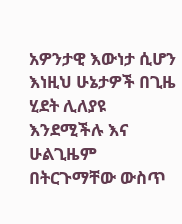አዎንታዊ እውነታ ሲሆን እነዚህ ሁኔታዎች በጊዜ ሂደት ሊለያዩ እንደሚችሉ እና ሁልጊዜም በትርጉማቸው ውስጥ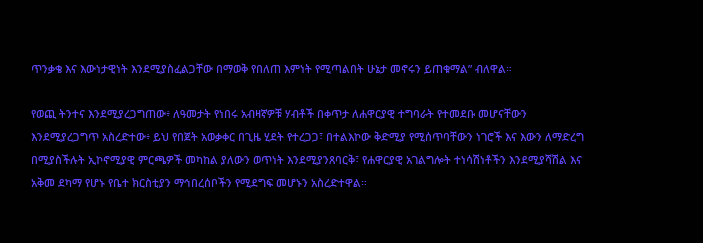ጥንቃቄ እና እውነታዊነት እንደሚያስፈልጋቸው በማወቅ የበለጠ እምነት የሚጣልበት ሁኔታ መኖሩን ይጠቁማል” ብለዋል።

የወጪ ትንተና እንደሚያረጋግጠው፥ ለዓመታት የነበሩ አብዛኛዎቹ ሃብቶች በቀጥታ ለሐዋርያዊ ተግባራት የተመደቡ መሆናቸውን እንደሚያረጋግጥ አስረድተው፥ ይህ የበጀት አወቃቀር በጊዜ ሂደት የተረጋጋ፣ በተልእኮው ቅድሚያ የሚሰጥባቸውን ነገሮች እና እውን ለማድረግ በሚያስችሉት ኢኮኖሚያዊ ምርጫዎች መካከል ያለውን ወጥነት እንደሚያንጸባርቅ፣ የሐዋርያዊ አገልግሎት ተነሳሽነቶችን እንደሚያሻሽል እና አቅመ ደካማ የሆኑ የቤተ ክርስቲያን ማኅበረሰቦችን የሚደግፍ መሆኑን አስረድተዋል።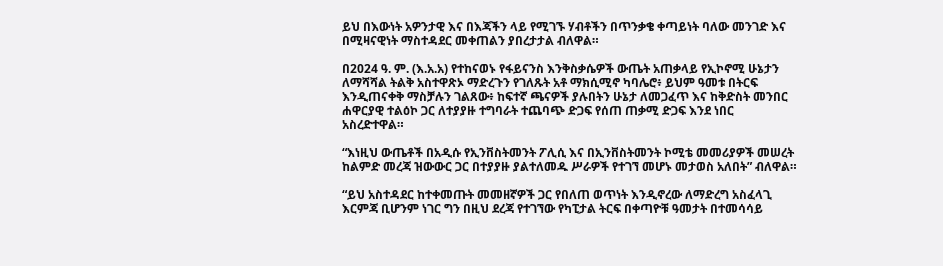ይህ በእውነት አዎንታዊ እና በእጃችን ላይ የሚገኙ ሃብቶችን በጥንቃቄ ቀጣይነት ባለው መንገድ እና በሚዛናዊነት ማስተዳደር መቀጠልን ያበረታታል ብለዋል።

በ2024 ዓ. ም. (እ.አ.አ) የተከናወኑ የፋይናንስ እንቅስቃሴዎች ውጤት አጠቃላይ የኢኮኖሚ ሁኔታን ለማሻሻል ትልቅ አስተዋጽኦ ማድረጉን የገለጹት አቶ ማክሲሚኖ ካባሌሮ፥ ይህም ዓመቱ በትርፍ እንዲጠናቀቅ ማስቻሉን ገልጸው፥ ከፍተኛ ጫናዎች ያሉበትን ሁኔታ ለመጋፈጥ እና ከቅድስት መንበር ሐዋርያዊ ተልዕኮ ጋር ለተያያዙ ተግባራት ተጨባጭ ድጋፍ የሰጠ ጠቃሚ ድጋፍ እንደ ነበር አስረድተዋል።

“እነዚህ ውጤቶች በአዲሱ የኢንቨስትመንት ፖሊሲ እና በኢንቨስትመንት ኮሚቴ መመሪያዎች መሠረት ከልምድ መረጃ ዝውውር ጋር በተያያዙ ያልተለመዱ ሥራዎች የተገኘ መሆኑ መታወስ አለበት” ብለዋል።

“ይህ አስተዳደር ከተቀመጡት መመዘኛዎች ጋር የበለጠ ወጥነት እንዲኖረው ለማድረግ አስፈላጊ እርምጃ ቢሆንም ነገር ግን በዚህ ደረጃ የተገኘው የካፒታል ትርፍ በቀጣዮቹ ዓመታት በተመሳሳይ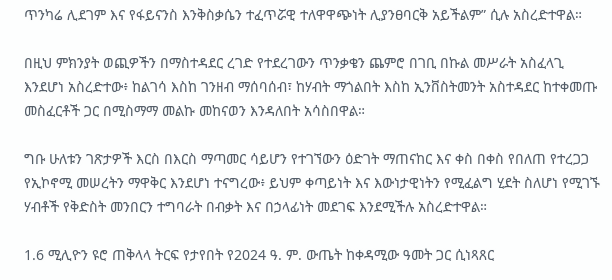ጥንካሬ ሊደገም እና የፋይናንስ እንቅስቃሴን ተፈጥሯዊ ተለዋዋጭነት ሊያንፀባርቅ አይችልም” ሲሉ አስረድተዋል።

በዚህ ምክንያት ወጪዎችን በማስተዳደር ረገድ የተደረገውን ጥንቃቄን ጨምሮ በገቢ በኩል መሥራት አስፈላጊ እንደሆነ አስረድተው፥ ከልገሳ እስከ ገንዘብ ማሰባሰብ፣ ከሃብት ማጎልበት እስከ ኢንቨስትመንት አስተዳደር ከተቀመጡ መስፈርቶች ጋር በሚስማማ መልኩ መከናወን እንዳለበት አሳስበዋል።

ግቡ ሁለቱን ገጽታዎች እርስ በእርስ ማጣመር ሳይሆን የተገኘውን ዕድገት ማጠናከር እና ቀስ በቀስ የበለጠ የተረጋጋ የኢኮኖሚ መሠረትን ማዋቅር እንደሆነ ተናግረው፥ ይህም ቀጣይነት እና እውነታዊነትን የሚፈልግ ሂደት ስለሆነ የሚገኙ ሃብቶች የቅድስት መንበርን ተግባራት በብቃት እና በኃላፊነት መደገፍ እንደሚችሉ አስረድተዋል።

1.6 ሚሊዮን ዩሮ ጠቅላላ ትርፍ የታየበት የ2024 ዓ. ም. ውጤት ከቀዳሚው ዓመት ጋር ሲነጻጸር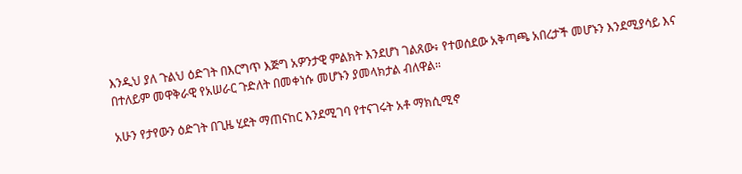እንዲህ ያለ ጉልህ ዕድገት በእርግጥ እጅግ አዎንታዊ ምልክት እንደሆነ ገልጸው፥ የተወሰደው አቅጣጫ አበረታች መሆኑን እንደሚያሳይ እና በተለይም መዋቅራዊ የአሠራር ጉድለት በመቀነሱ መሆኑን ያመላክታል ብለዋል።

አሁን የታየውን ዕድገት በጊዜ ሂደት ማጠናከር እንደሚገባ የተናገሩት አቶ ማክሲሚኖ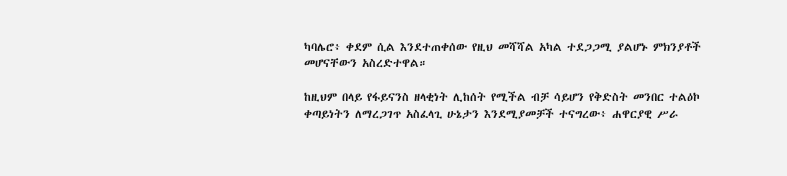ካባሌሮ፥ ቀደም ሲል እንደተጠቀሰው የዚህ መሻሻል አካል ተደጋጋሚ ያልሆኑ ምክንያቶች መሆናቸውን አስረድተዋል።

ከዚህም በላይ የፋይናንስ ዘላቂነት ሊከሰት የሚችል ብቻ ሳይሆን የቅድስት መንበር ተልዕኮ ቀጣይነትን ለማረጋገጥ አስፈላጊ ሁኔታን እንደሚያመቻች ተናግረው፥ ሐዋርያዊ ሥራ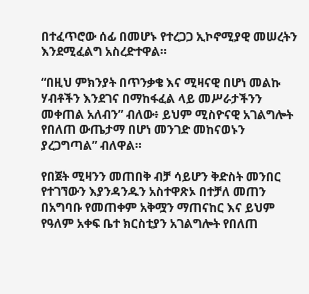በተፈጥሮው ሰፊ በመሆኑ የተረጋጋ ኢኮኖሚያዊ መሠረትን እንደሚፈልግ አስረድተዋል።

“በዚህ ምክንያት በጥንቃቄ እና ሚዛናዊ በሆነ መልኩ ሃብቶችን እንደገና በማከፋፈል ላይ መሥራታችንን መቀጠል አለብን” ብለው፥ ይህም ሚስዮናዊ አገልግሎት የበለጠ ውጤታማ በሆነ መንገድ መከናወኑን ያረጋግጣል” ብለዋል።

የበጀት ሚዛንን መጠበቅ ብቻ ሳይሆን ቅድስት መንበር የተገኘውን እያንዳንዱን አስተዋጽኦ በተቻለ መጠን በአግባቡ የመጠቀም አቅሟን ማጠናከር እና ይህም የዓለም አቀፍ ቤተ ክርስቲያን አገልግሎት የበለጠ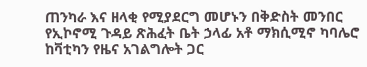ጠንካራ እና ዘላቂ የሚያደርግ መሆኑን በቅድስት መንበር የኢኮኖሚ ጉዳይ ጽሕፈት ቤት ኃላፊ አቶ ማክሲሚኖ ካባሌሮ ከቫቲካን የዜና አገልግሎት ጋር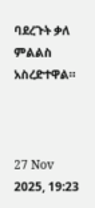ባደረጉት ቃለ ምልልስ አስረድተዋል።



27 Nov 2025, 19:23